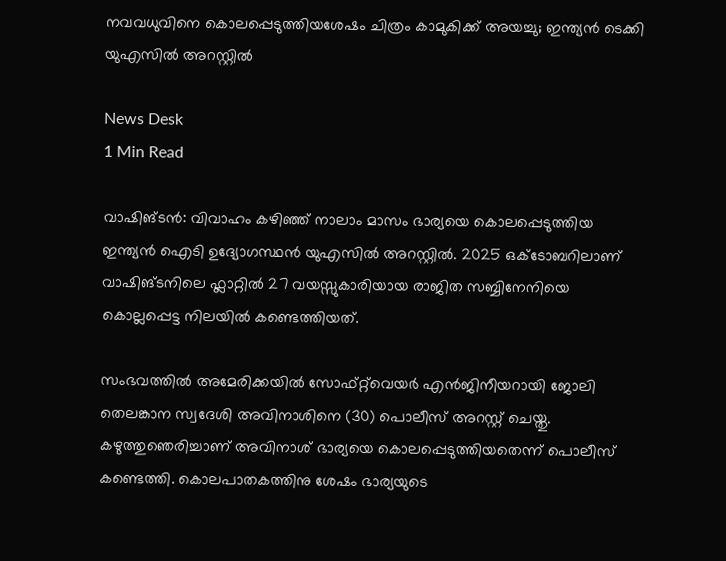നവവധുവിനെ കൊലപ്പെടുത്തിയശേഷം ചിത്രം കാമുകിക്ക് അയച്ചു; ഇന്ത്യൻ ടെക്കി യുഎസിൽ അറസ്റ്റിൽ

News Desk
1 Min Read

വാഷിങ്ടൻ: വിവാഹം കഴിഞ്ഞ് നാലാം മാസം ഭാര്യയെ കൊലപ്പെടുത്തിയ ഇന്ത്യൻ ഐടി ഉദ്യോഗസ്ഥൻ യുഎസിൽ അറസ്റ്റിൽ. 2025 ഒക്ടോബറിലാണ് വാഷിങ്ടനിലെ ഫ്ലാറ്റിൽ 27 വയസ്സുകാരിയായ രാജിത സബ്ബിനേനിയെ കൊല്ലപ്പെട്ട നിലയിൽ കണ്ടെത്തിയത്.

സംഭവത്തിൽ അമേരിക്കയിൽ സോഫ്റ്റ്‌വെയർ എ‍ൻജിനീയറായി ജോലി തെലങ്കാന സ്വദേശി അവിനാശിനെ (30) പൊലീസ് അറസ്റ്റ് ചെയ്തു. കഴുത്തുഞെരിച്ചാണ് അവിനാശ് ഭാര്യയെ കൊലപ്പെടുത്തിയതെന്ന് പൊലീസ് കണ്ടെത്തി. കൊലപാതകത്തിനു ശേഷം ഭാര്യയുടെ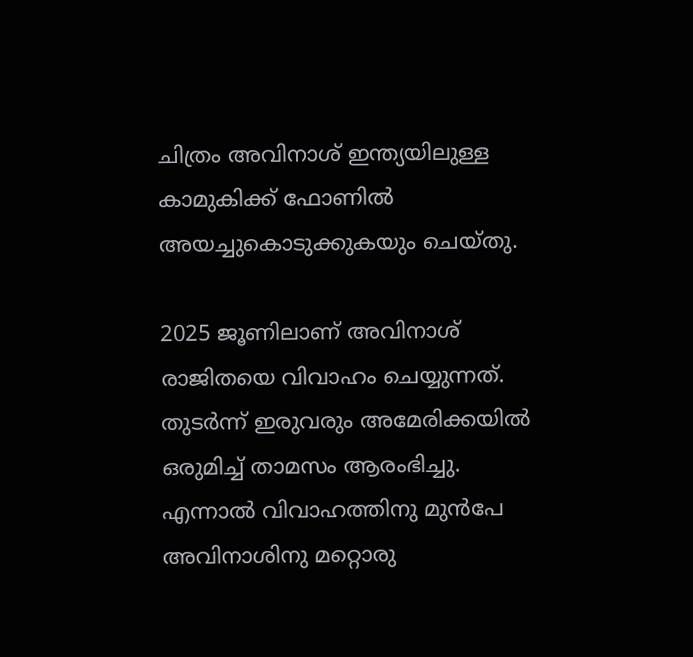ചിത്രം അവിനാശ് ഇന്ത്യയിലുള്ള കാമുകിക്ക് ഫോണിൽ അയച്ചുകൊടുക്കുകയും ചെയ്തു.

2025 ജൂണിലാണ് അവിനാശ് രാജിതയെ വിവാഹം ചെയ്യുന്നത്. തുടർന്ന് ഇരുവരും അമേരിക്കയിൽ ഒരുമിച്ച് താമസം ആരംഭിച്ചു. എന്നാൽ വിവാഹത്തിനു മുൻപേ അവിനാശിനു മറ്റൊരു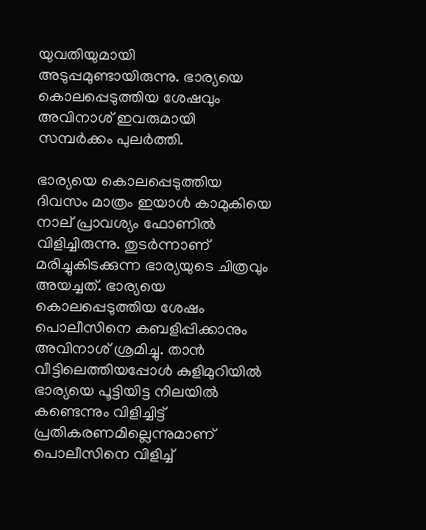യുവതിയുമായി അടുപ്പമുണ്ടായിരുന്നു. ഭാര്യയെ കൊലപ്പെടുത്തിയ ശേഷവും അവിനാശ് ഇവരുമായി സമ്പർക്കം പുലർത്തി.

ഭാര്യയെ കൊലപ്പെടുത്തിയ ദിവസം മാത്രം ഇയാൾ കാമുകിയെ നാല് പ്രാവശ്യം ഫോണിൽ വിളിച്ചിരുന്നു. തുടർന്നാണ് മരിച്ചുകിടക്കുന്ന ഭാര്യയുടെ ചിത്രവും അയച്ചത്. ഭാര്യയെ കൊലപ്പെടുത്തിയ ശേഷം പൊലീസിനെ കബളിപ്പിക്കാനും അവിനാശ് ശ്രമിച്ചു. താൻ വീട്ടിലെത്തിയപ്പോൾ കുളിമുറിയിൽ ഭാര്യയെ പൂട്ടിയിട്ട നിലയിൽ കണ്ടെന്നും വിളിച്ചിട്ട് പ്രതികരണമില്ലെന്നുമാണ് പൊലീസിനെ വിളിച്ച്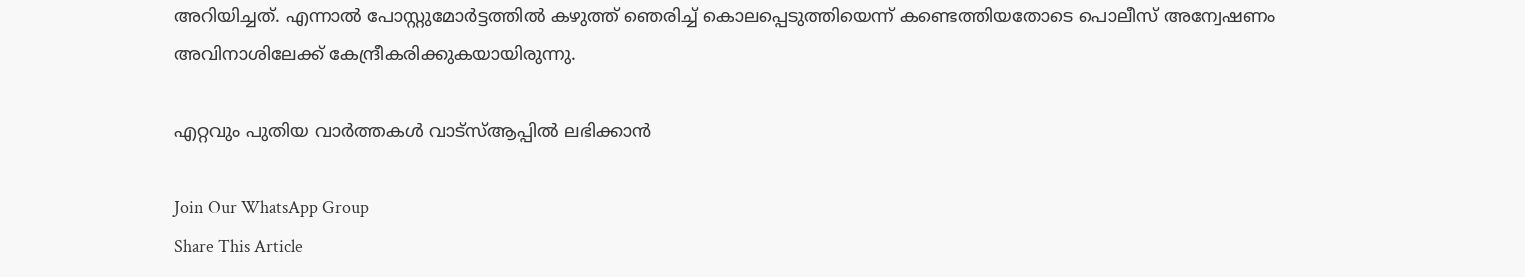അറിയിച്ചത്. എന്നാൽ പോസ്റ്റുമോർട്ടത്തിൽ കഴുത്ത് ഞെരിച്ച് കൊലപ്പെടുത്തിയെന്ന് കണ്ടെത്തിയതോടെ പൊലീസ് അന്വേഷണം അവിനാശിലേക്ക് കേന്ദ്രീകരിക്കുകയായിരുന്നു.

എറ്റവും പുതിയ വാർത്തകൾ വാട്സ്ആപ്പിൽ ലഭിക്കാൻ

Join Our WhatsApp Group
Share This Article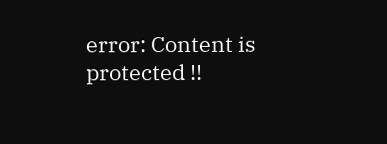error: Content is protected !!